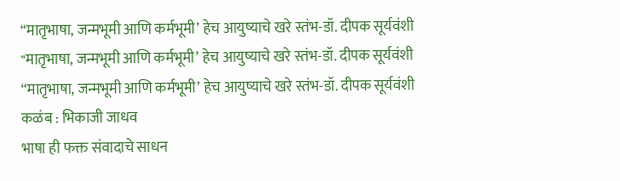“मातृभाषा, जन्मभूमी आणि कर्मभूमी’ हेच आयुष्याचे खरे स्तंभ-डॉ. दीपक सूर्यवंशी
"मातृभाषा, जन्मभूमी आणि कर्मभूमी’ हेच आयुष्याचे खरे स्तंभ-डॉ. दीपक सूर्यवंशी
“मातृभाषा, जन्मभूमी आणि कर्मभूमी’ हेच आयुष्याचे खरे स्तंभ-डॉ. दीपक सूर्यवंशी
कळंब : भिकाजी जाधव
भाषा ही फक्त संवादाचे साधन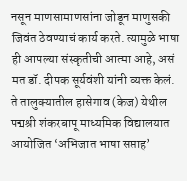नसून माणसामाणसांना जोडून माणुसकी जिवंत ठेवण्याचं कार्य करते. त्यामुळे भाषा ही आपल्या संस्कृतीची आत्मा आहे, असं मत डॉ. दीपक सूर्यवंशी यांनी व्यक्त केलं.
ते तालुक्यातील हासेगाव (केज) येथील पद्मश्री शंकरबापू माध्यमिक विद्यालयात आयोजित ‘अभिजात भाषा सप्ताह’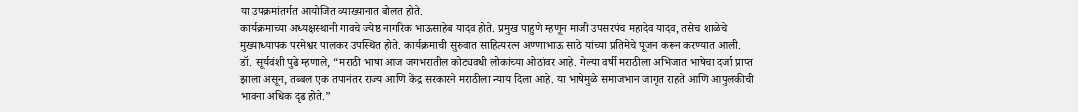या उपक्रमांतर्गत आयोजित व्याख्यानात बोलत होते.
कार्यक्रमाच्या अध्यक्षस्थानी गावचे ज्येष्ठ नागरिक भाऊसाहेब यादव होते. प्रमुख पाहुणे म्हणून माजी उपसरपंच महादेव यादव, तसेच शाळेचे मुख्याध्यापक परमेश्वर पालकर उपस्थित होते. कार्यक्रमाची सुरुवात साहित्यरत्न अण्णाभाऊ साठे यांच्या प्रतिमेचे पूजन करून करण्यात आली.
डॉ. सूर्यवंशी पुढे म्हणाले, “मराठी भाषा आज जगभरातील कोट्यवधी लोकांच्या ओठांवर आहे. गेल्या वर्षी मराठीला अभिजात भाषेचा दर्जा प्राप्त झाला असून, तब्बल एक तपानंतर राज्य आणि केंद्र सरकारने मराठीला न्याय दिला आहे. या भाषेमुळे समाजभान जागृत राहते आणि आपुलकीची भावना अधिक दृढ होते.”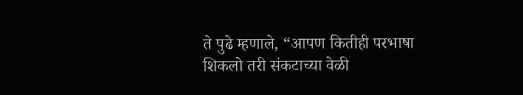ते पुढे म्हणाले, “आपण कितीही परभाषा शिकलो तरी संकटाच्या वेळी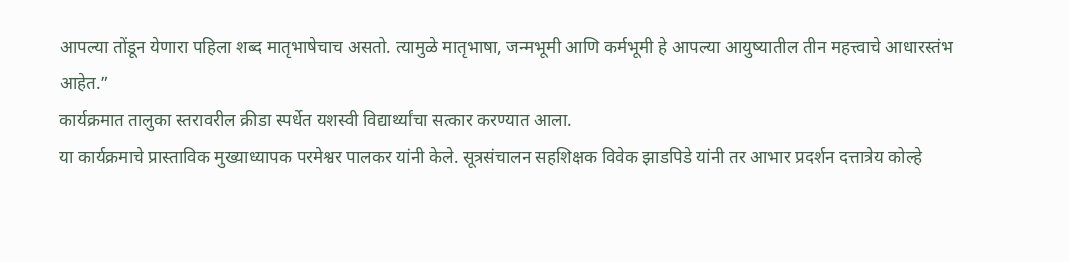आपल्या तोंडून येणारा पहिला शब्द मातृभाषेचाच असतो. त्यामुळे मातृभाषा, जन्मभूमी आणि कर्मभूमी हे आपल्या आयुष्यातील तीन महत्त्वाचे आधारस्तंभ आहेत.”
कार्यक्रमात तालुका स्तरावरील क्रीडा स्पर्धेत यशस्वी विद्यार्थ्यांचा सत्कार करण्यात आला.
या कार्यक्रमाचे प्रास्ताविक मुख्याध्यापक परमेश्वर पालकर यांनी केले. सूत्रसंचालन सहशिक्षक विवेक झाडपिडे यांनी तर आभार प्रदर्शन दत्तात्रेय कोल्हे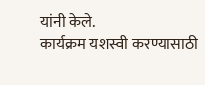यांनी केले.
कार्यक्रम यशस्वी करण्यासाठी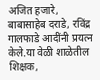अजित हजारे, बाबासाहेब दराडे, रविंद्र गालफाडे आदींनी प्रयत्न केले.या वेळी शाळेतील शिक्षक,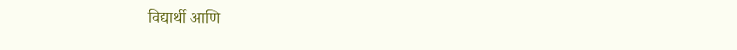विद्यार्थी आणि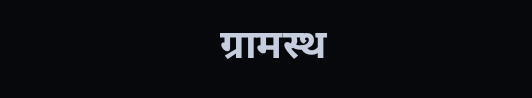ग्रामस्थ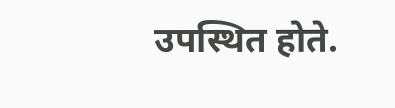उपस्थित होते.